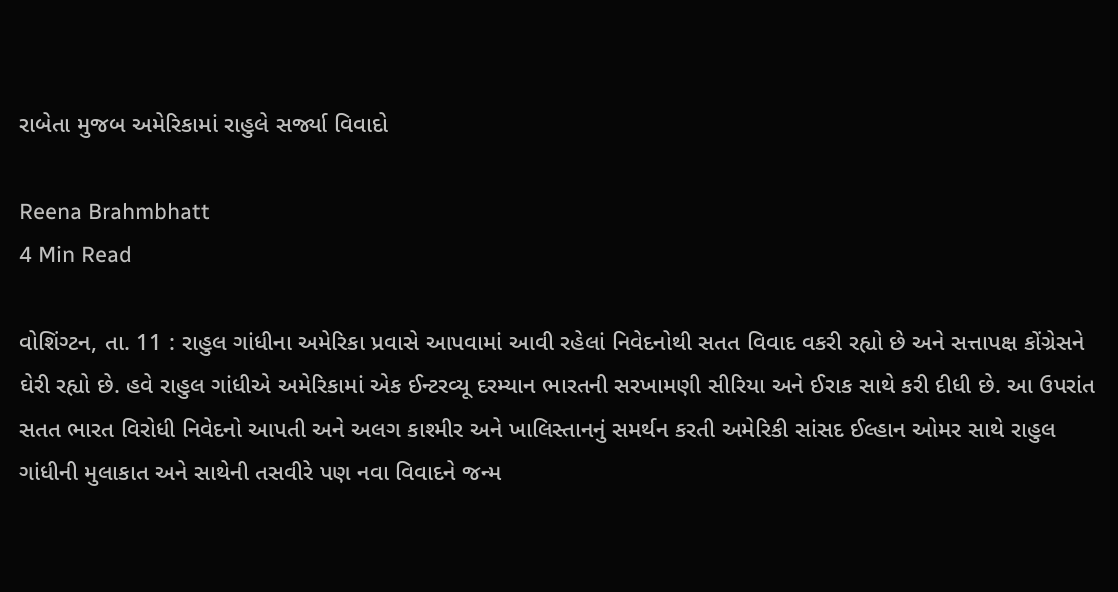રાબેતા મુજબ અમેરિકામાં રાહુલે સર્જ્યા વિવાદો

Reena Brahmbhatt
4 Min Read

વોશિંગ્ટન, તા. 11 : રાહુલ ગાંધીના અમેરિકા પ્રવાસે આપવામાં આવી રહેલાં નિવેદનોથી સતત વિવાદ વકરી રહ્યો છે અને સત્તાપક્ષ કોંગ્રેસને ઘેરી રહ્યો છે. હવે રાહુલ ગાંધીએ અમેરિકામાં એક ઈન્ટરવ્યૂ દરમ્યાન ભારતની સરખામણી સીરિયા અને ઈરાક સાથે કરી દીધી છે. આ ઉપરાંત સતત ભારત વિરોધી નિવેદનો આપતી અને અલગ કાશ્મીર અને ખાલિસ્તાનનું સમર્થન કરતી અમેરિકી સાંસદ ઈલ્હાન ઓમર સાથે રાહુલ ગાંધીની મુલાકાત અને સાથેની તસવીરે પણ નવા વિવાદને જન્મ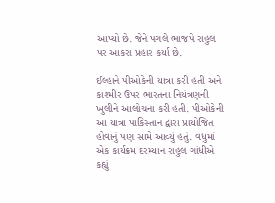આપ્યો છે. જેને પગલે ભાજપે રાહુલ પર આકરા પ્રહાર કર્યા છે.

ઈલ્હાને પીઓકેની યાત્રા કરી હતી અને કાશ્મીર ઉપર ભારતના નિયંત્રણની ખુલીને આલોચના કરી હતી. પીઓકેની આ યાત્રા પાકિસ્તાન દ્વારા પ્રાયોજિત હોવાનું પણ સામે આવ્યું હતું. વધુમાં એક કાર્યક્રમ દરમ્યાન રાહુલ ગાંધીએ કહ્યું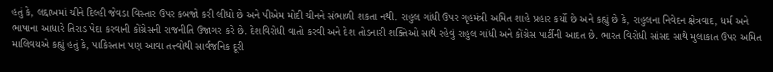હતું કે, લદ્દાખમાં ચીને દિલ્હી જેવડા વિસ્તાર ઉપર કબજો કરી લીધો છે અને પીએમ મોદી ચીનને સંભાળી શકતા નથી. રાહુલ ગાંધી ઉપર ગૃહમંત્રી અમિત શાહે પ્રહાર કર્યો છે અને કહ્યું છે કે, રાહુલના નિવેદન ક્ષેત્રવાદ, ધર્મ અને ભાષાના આધારે તિરાડ પેદા કરવાની કોંગ્રેસની રાજનીતિ ઉજાગર કરે છે. દેશવિરોધી વાતો કરવી અને દેશ તોડનારી શક્તિઓ સાથે રહેવું રાહુલ ગાંધી અને કોંગ્રેસ પાર્ટીની આદત છે. ભારત વિરોધી સાંસદ સાથે મુલાકાત ઉપર અમિત માલિવયએ કહ્યું હતું કે, પાકિસ્તાન પણ આવા તત્ત્વોથી સાર્વજનિક દૂરી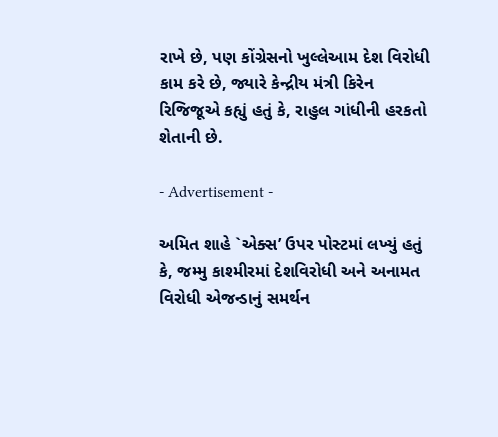રાખે છે, પણ કોંગ્રેસનો ખુલ્લેઆમ દેશ વિરોધી કામ કરે છે, જ્યારે કેન્દ્રીય મંત્રી કિરેન રિજિજૂએ કહ્યું હતું કે, રાહુલ ગાંધીની હરકતો શેતાની છે.

- Advertisement -

અમિત શાહે `એક્સ’ ઉપર પોસ્ટમાં લખ્યું હતું કે, જમ્મુ કાશ્મીરમાં દેશવિરોધી અને અનામત વિરોધી એજન્ડાનું સમર્થન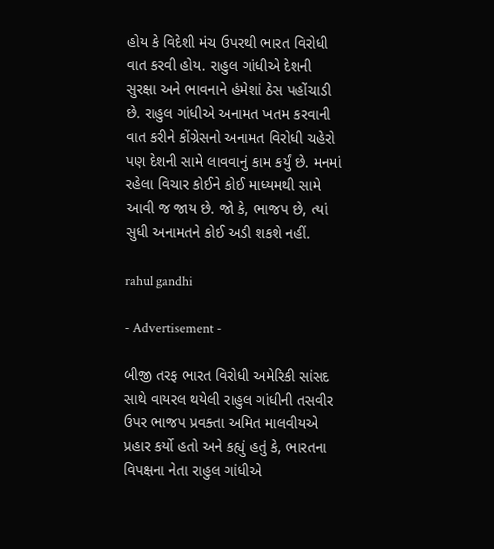હોય કે વિદેશી મંચ ઉપરથી ભારત વિરોધી વાત કરવી હોય. રાહુલ ગાંધીએ દેશની સુરક્ષા અને ભાવનાને હંમેશાં ઠેસ પહોંચાડી છે. રાહુલ ગાંધીએ અનામત ખતમ કરવાની વાત કરીને કોંગ્રેસનો અનામત વિરોધી ચહેરો પણ દેશની સામે લાવવાનું કામ કર્યું છે. મનમાં રહેલા વિચાર કોઈને કોઈ માધ્યમથી સામે આવી જ જાય છે. જો કે, ભાજપ છે, ત્યાં સુધી અનામતને કોઈ અડી શકશે નહીં.

rahul gandhi

- Advertisement -

બીજી તરફ ભારત વિરોધી અમેરિકી સાંસદ સાથે વાયરલ થયેલી રાહુલ ગાંધીની તસવીર ઉપર ભાજપ પ્રવક્તા અમિત માલવીયએ પ્રહાર કર્યો હતો અને કહ્યું હતું કે, ભારતના વિપક્ષના નેતા રાહુલ ગાંધીએ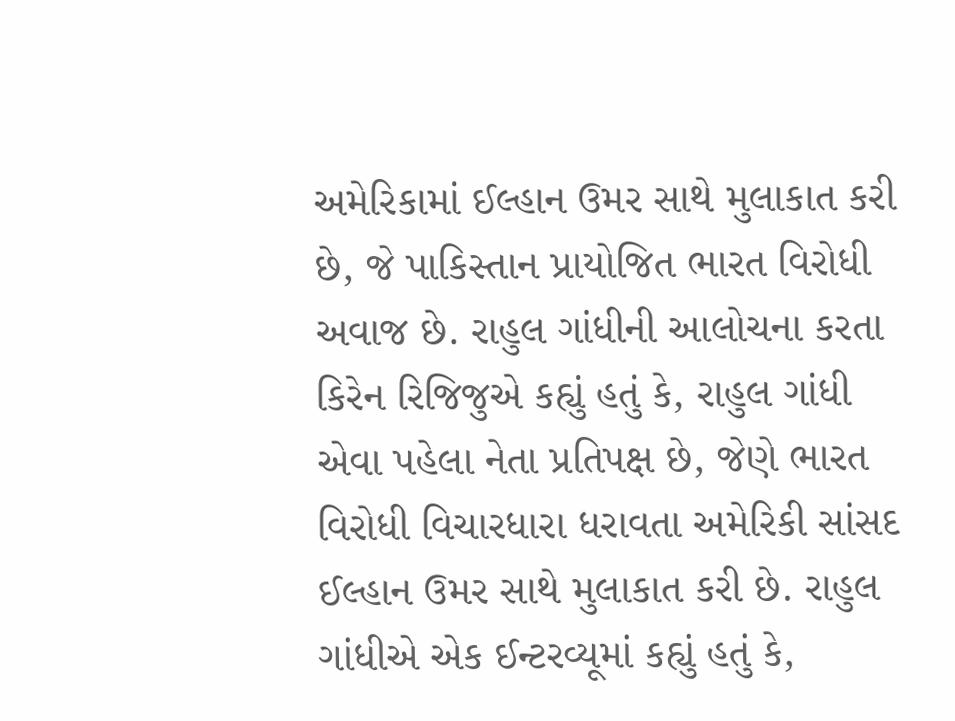અમેરિકામાં ઈલ્હાન ઉમર સાથે મુલાકાત કરી છે, જે પાકિસ્તાન પ્રાયોજિત ભારત વિરોધી અવાજ છે. રાહુલ ગાંધીની આલોચના કરતા કિરેન રિજિજુએ કહ્યું હતું કે, રાહુલ ગાંધી એવા પહેલા નેતા પ્રતિપક્ષ છે, જેણે ભારત વિરોધી વિચારધારા ધરાવતા અમેરિકી સાંસદ ઈલ્હાન ઉમર સાથે મુલાકાત કરી છે. રાહુલ ગાંધીએ એક ઈન્ટરવ્યૂમાં કહ્યું હતું કે,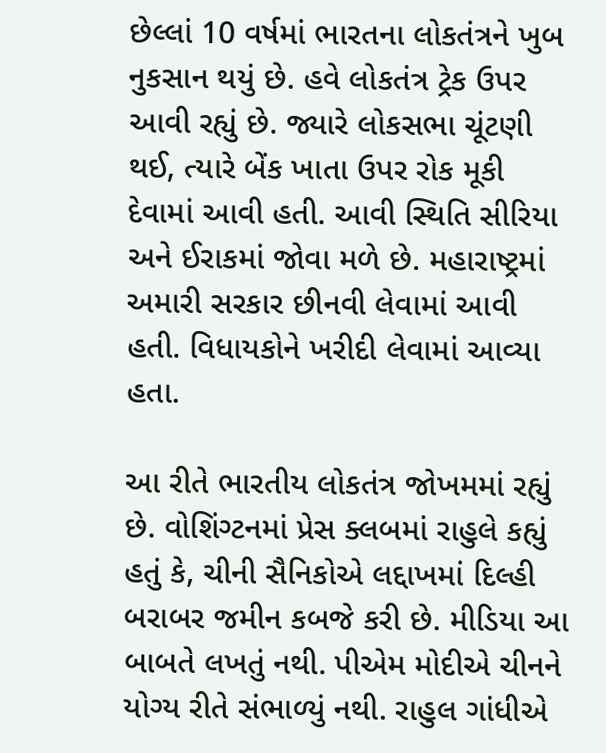છેલ્લાં 10 વર્ષમાં ભારતના લોકતંત્રને ખુબ નુકસાન થયું છે. હવે લોકતંત્ર ટ્રેક ઉપર આવી રહ્યું છે. જ્યારે લોકસભા ચૂંટણી થઈ, ત્યારે બેંક ખાતા ઉપર રોક મૂકી દેવામાં આવી હતી. આવી સ્થિતિ સીરિયા અને ઈરાકમાં જોવા મળે છે. મહારાષ્ટ્રમાં અમારી સરકાર છીનવી લેવામાં આવી હતી. વિધાયકોને ખરીદી લેવામાં આવ્યા હતા.

આ રીતે ભારતીય લોકતંત્ર જોખમમાં રહ્યું છે. વોશિંગ્ટનમાં પ્રેસ ક્લબમાં રાહુલે કહ્યું હતું કે, ચીની સૈનિકોએ લદ્દાખમાં દિલ્હી બરાબર જમીન કબજે કરી છે. મીડિયા આ બાબતે લખતું નથી. પીએમ મોદીએ ચીનને યોગ્ય રીતે સંભાળ્યું નથી. રાહુલ ગાંધીએ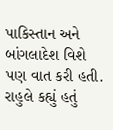પાકિસ્તાન અને બાંગલાદેશ વિશે પણ વાત કરી હતી. રાહુલે કહ્યું હતું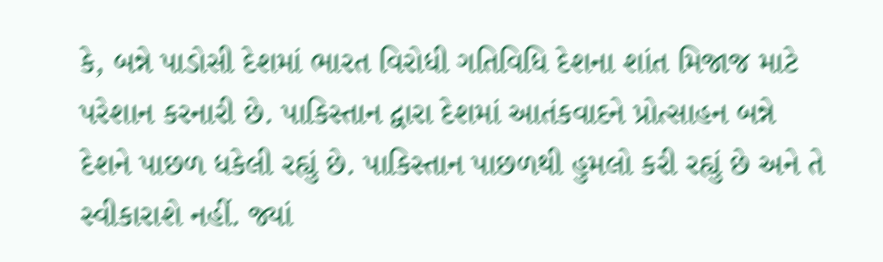કે, બન્ને પાડોસી દેશમાં ભારત વિરોધી ગતિવિધિ દેશના શાંત મિજાજ માટે પરેશાન કરનારી છે. પાકિસ્તાન દ્વારા દેશમાં આતંકવાદને પ્રોત્સાહન બન્ને દેશને પાછળ ધકેલી રહ્યું છે. પાકિસ્તાન પાછળથી હુમલો કરી રહ્યું છે અને તે સ્વીકારાશે નહીં. જ્યાં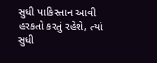સુધી પાકિસ્તાન આવી હરકતો કરતું રહેશે, ત્યાં સુધી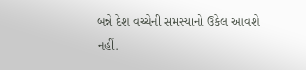બન્ને દેશ વચ્ચેની સમસ્યાનો ઉકેલ આવશે નહીં.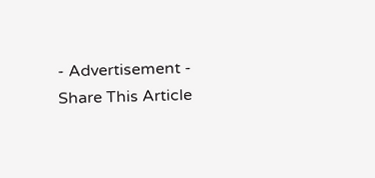- Advertisement -
Share This Article